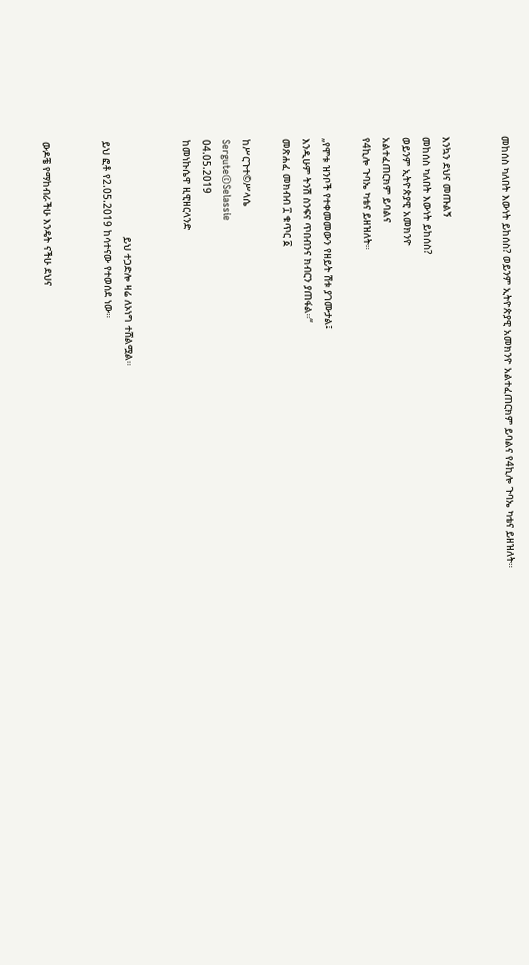መከሰስ ካለበት እውነት ይከሰስ? ወይንም ኢትዮጵያዊ አመክንዮ አልተፈጠርክም ይባልና የ4ኪሎ ጉባኤ ካቴና ይዘዝለት።


እንኳን ደህና መጡልኝ
መከሰስ ካለበት እውነት ይከሰስ?
ወይንም ኢትዮጵያዊ አመክንዮ
አልተፈጠርክም ይባልና
የ4ኪሎ ጉባኤ ካቴና ይዘዝለት።

„የሞቱ ዝንቦች የተቀመመውን የዘይት ሽቱ ያገሙታል፤
እንዲሁም ትንሽ ስንፍና ጥበብንና ክብርን ያጠፋል።“
መጽሐፈ መክብብ ፲ ቁጥር ፩

ከሥርጉተ©ሥላሴ
Sergute©Selassie
04.05.2019
ከመነኩሴዋ ዚዊዘርላንድ


                                ይህ ተጋድሎ ዛሬ ለኦነግ ተሸልሟል።
ይህ ፎቶ የ2.05.2019 ከሳተናው የተወሰደ ነው።


ውዶቼ የማከብራችሁ እንዴት ናችሁ ደህና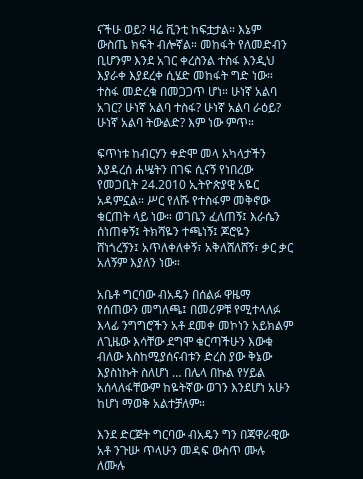ናችሁ ወይ? ዛሬ ቪንቲ ከፍቷታል። እኔም ውስጤ ክፍት ብሎኛል። መከፋት የለመድብን ቢሆንም እንደ አገር ቀረስንል ተስፋ እንዲህ እያራቀ እያደረቀ ሲሄድ መከፋት ግድ ነው። ተስፋ መድረቁ በመጋጋጥ ሆነ። ሁነኛ አልባ አገር? ሁነኛ አልባ ተስፋ? ሁነኛ አልባ ራዕይ? ሁነኛ አልባ ትውልድ? እም ነው ምጥ።

ፍጥነቱ ከብርሃን ቀድሞ መላ አካላታችን እያዳረሰ ሐሤትን በገፍ ሲናኝ የነበረው የመጋቢት 24.2010 ኢትዮጵያዊ አዬር አዳምኗል። ሥር የለሹ የተስፋም መቅኖው ቁርጠት ላይ ነው። ወገቤን ፈለጠኝ፤ እራሴን ሰነጠቀኝ፤ ትክሻዬን ተጫነኝ፤ ጆሮዬን ሸነጎረኝን፤ አጥለቀለቀኝ፣ አቅለሸለሸኝ፣ ቃር ቃር አለኝም እያለን ነው።

አቤቶ ግርባው ብአዴን በሰልፉ ዋዜማ የሰጠውን መግለጫ፤ በመሪዎቹ የሚተላለፉ እላፊ ንግግሮችን አቶ ደመቀ መኮነን አይክልም ለጊዜው እሳቸው ደግሞ ቁርጣችሁን እውቁ ብለው እስከሚያሰናብቱን ድረስ ያው ቅኔው እያስነኩት ስለሆነ … በሌላ በኩል የሃይል አሰላለፋቸውም ከዬትኛው ወገን እንደሆነ አሁን ከሆነ ማወቅ አልተቻለም።

እንደ ድርጅት ግርባው ብአዴን ግን በጃዋራዊው አቶ ንጉሡ ጥላሁን መዳፍ ውስጥ ሙሉ ለሙሉ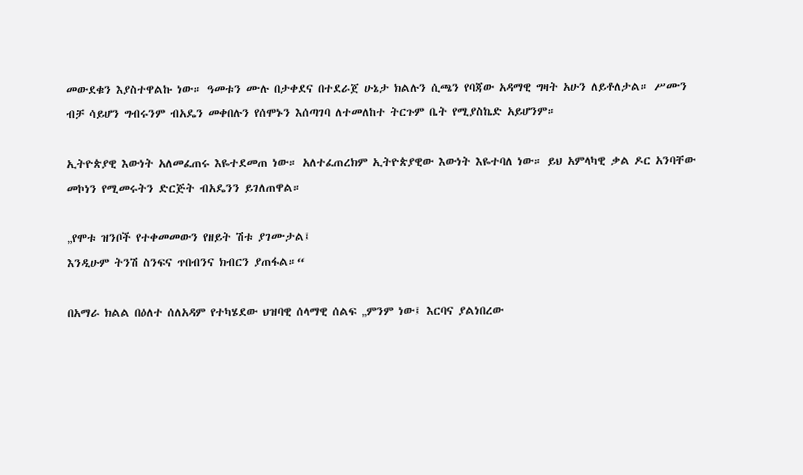መውደቁን እያስተዋልኩ ነው። ዓመቱን ሙሉ በታቀደና በተደራጀ ሁኔታ ክልሉን ሲጫን የባጃው አዳማዊ ግዛት አሁን ለይቶለታል። ሥሙን ብቻ ሳይሆን ግብሩንም ብአዴን መቀበሉን የሰሞኑን እሰጣገባ ለተመለከተ ትርጉም ቤት የሚያስኬድ አይሆንም።

ኢትዮጵያዊ እውነት አለመፈጠሩ እዬተደመጠ ነው። አለተፈጠረክም ኢትዮጵያዊው እውነት እዬተባለ ነው። ይህ አምላካዊ ቃል ዶር አንባቸው መኮነን የሚመሩትን ድርጅት ብአዴንን ይገለጠዋል።

„የሞቱ ዝንቦች የተቀመመውን የዘይት ሽቱ ያገሙታል፤
እንዲሁም ትንሽ ስንፍና ጥበብንና ክብርን ያጠፋል።“

በአማራ ክልል በዕለተ ሰለአዳም የተካሄደው ህዝባዊ ሰላማዊ ሰልፍ „ምንም ነው፤ እርባና ያልነበረው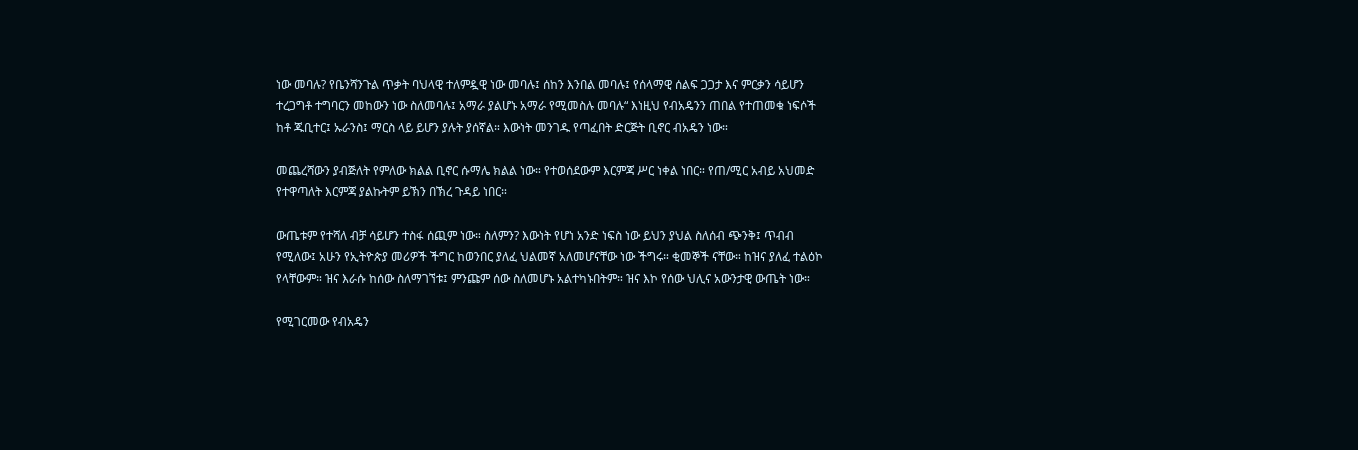ነው መባሉ? የቤንሻንጉል ጥቃት ባህላዊ ተለምዷዊ ነው መባሉ፤ ሰከን እንበል መባሉ፤ የሰላማዊ ሰልፍ ጋጋታ እና ምርቃን ሳይሆን ተረጋግቶ ተግባርን መከውን ነው ስለመባሉ፤ አማራ ያልሆኑ አማራ የሚመስሉ መባሉ“ እነዚህ የብአዴንን ጠበል የተጠመቁ ነፍሶች ከቶ ጁቢተር፤ ኡራንስ፤ ማርስ ላይ ይሆን ያሉት ያሰኛል። እውነት መንገዱ የጣፈበት ድርጅት ቢኖር ብአዴን ነው።

መጨረሻውን ያብጅለት የምለው ክልል ቢኖር ሱማሌ ክልል ነው። የተወሰደውም እርምጃ ሥር ነቀል ነበር። የጠ/ሚር አብይ አህመድ የተዋጣለት እርምጃ ያልኩትም ይኽን በኽረ ጉዳይ ነበር።

ውጤቱም የተሻለ ብቻ ሳይሆን ተስፋ ሰጪም ነው። ስለምን? እውነት የሆነ አንድ ነፍስ ነው ይህን ያህል ስለሰብ ጭንቅ፤ ጥብብ የሚለው፤ አሁን የኢትዮጵያ መሪዎች ችግር ከወንበር ያለፈ ህልመኛ አለመሆናቸው ነው ችግሩ። ቂመኞች ናቸው። ከዝና ያለፈ ተልዕኮ የላቸውም። ዝና እራሱ ከሰው ስለማገኘቱ፤ ምንጩም ሰው ስለመሆኑ አልተካኑበትም። ዝና እኮ የሰው ህሊና አውንታዊ ውጤት ነው።

የሚገርመው የብአዴን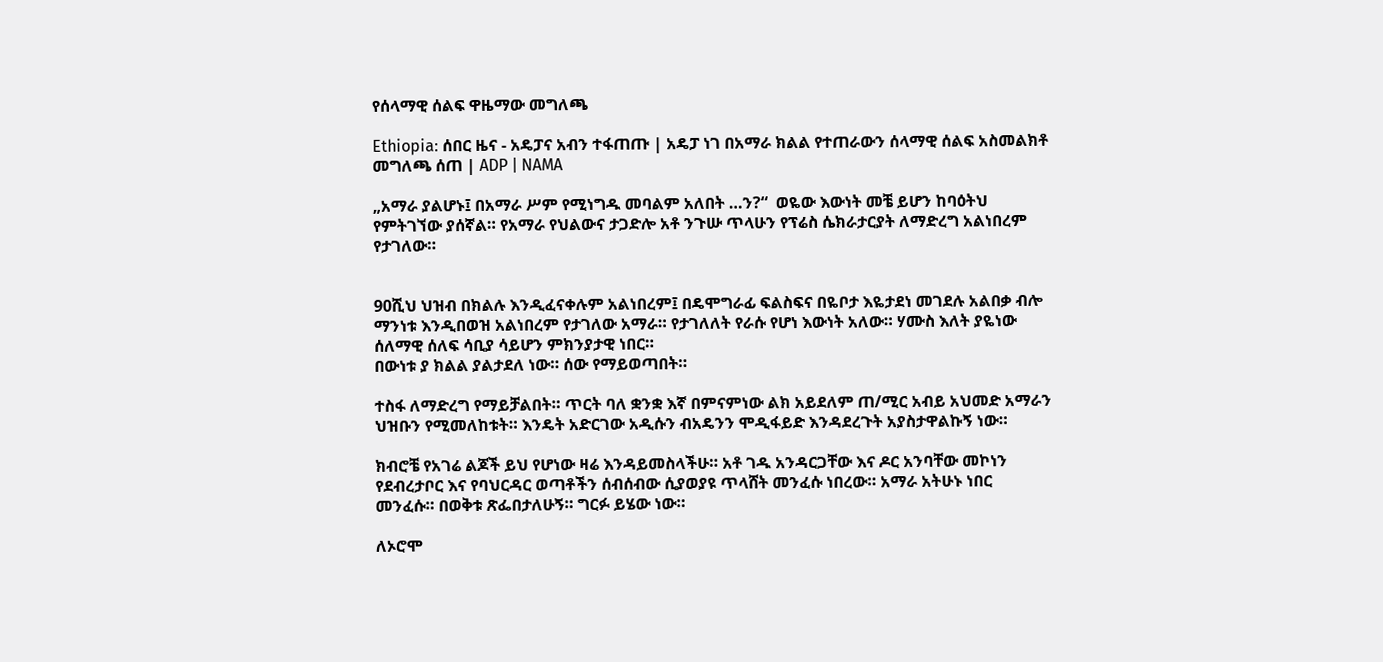የሰላማዊ ሰልፍ ዋዜማው መግለጫ

Ethiopia: ሰበር ዜና - አዴፓና አብን ተፋጠጡ | አዴፓ ነገ በአማራ ክልል የተጠራውን ሰላማዊ ሰልፍ አስመልክቶ መግለጫ ሰጠ | ADP | NAMA

„አማራ ያልሆኑ፤ በአማራ ሥም የሚነግዱ መባልም አለበት …ን?“  ወዬው እውነት መቼ ይሆን ከባዕትህ የምትገኘው ያሰኛል። የአማራ የህልውና ታጋድሎ አቶ ንጉሡ ጥላሁን የፕሬስ ሴክራታርያት ለማድረግ አልነበረም የታገለው።


90ሺህ ህዝብ በክልሉ እንዲፈናቀሉም አልነበረም፤ በዴሞግራፊ ፍልስፍና በዬቦታ እዬታደነ መገደሉ አልበቃ ብሎ ማንነቱ እንዲበወዝ አልነበረም የታገለው አማራ። የታገለለት የራሱ የሆነ እውነት አለው። ሃሙስ እለት ያዬነው ሰለማዊ ሰለፍ ሳቢያ ሳይሆን ምክንያታዊ ነበር።
በውነቱ ያ ክልል ያልታደለ ነው። ሰው የማይወጣበት።

ተስፋ ለማድረግ የማይቻልበት። ጥርት ባለ ቋንቋ እኛ በምናምነው ልክ አይደለም ጠ/ሚር አብይ አህመድ አማራን ህዝቡን የሚመለከቱት። እንዴት አድርገው አዲሱን ብአዴንን ሞዲፋይድ እንዳደረጉት አያስታዋልኩኝ ነው።

ክብሮቼ የአገሬ ልጆች ይህ የሆነው ዛሬ እንዳይመስላችሁ። አቶ ገዱ አንዳርጋቸው እና ዶር አንባቸው መኮነን የደብረታቦር እና የባህርዳር ወጣቶችን ሰብሰብው ሲያወያዩ ጥላሸት መንፈሱ ነበረው። አማራ አትሁኑ ነበር መንፈሱ። በወቅቱ ጽፌበታለሁኝ። ግርፉ ይሄው ነው።

ለኦሮሞ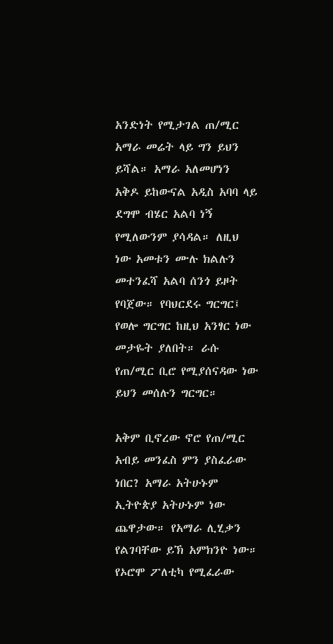አንድነት የሚታገል ጠ/ሚር አማራ መሬት ላይ ግን ይህን ይሻል። አማራ አለመሆነን አቅዶ ይከውናል አዲስ አባባ ላይ ደግሞ ብሄር አልባ ነኝ የሚለውንም ያሳዳል። ለዚህ ነው አመቱን ሙሉ ክልሉን መተንፈሻ አልባ ሰንጎ ይዞት የባጀው። የባህርደሩ ግርግር፤ የወሎ ግርግር ከዚህ አንፃር ነው መታዬት ያለበት። ራሱ የጠ/ሚር ቢሮ የሚያሰናዳው ነው ይህን መሰሉን ግርግር።

አቅም ቢኖረው ኖሮ የጠ/ሚር አብይ መንፈስ ምን ያስፈራው ነበር? አማራ አትሁኑም ኢትዮጵያ አትሁኑም ነው ጨዋታው። የአማራ ሊሂቃን የልገባቸው ይኽ አምክንዮ ነው። የኦሮሞ ፖለቲካ የሚፈራው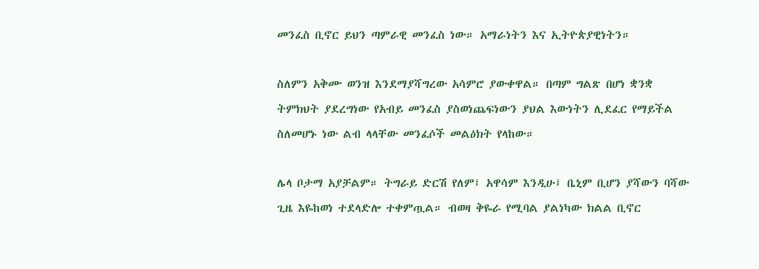መንፈስ ቢኖር ይህን ጣምራዊ መንፈስ ነው። አማራነትን እና ኢትዮጵያዊነትን።

ስለምን አቅሙ ወንዝ እንደማያሻግረው አሳምሮ ያውቀዋል። በጣም ግልጽ በሆነ ቋንቋ ትምክህት ያደረግነው የአብይ መንፈስ ያስወነጨፍነውን ያህል እውነትን ሊደፈር የማይችል ስለመሆኑ ነው ልብ ላላቸው መንፈሶች መልዕክት የላከው።

ሌላ ቦታማ አያቻልም። ትግራይ ድርሽ የለም፤ አዋሳም እንዲሁ፤ ቤኒም ቢሆን ያሻውን ባሻው ጊዜ እዬከወነ ተደላድሎ ተቀምጧል። ብወዛ ቅዬራ የሚባል ያልነካው ክልል ቢኖር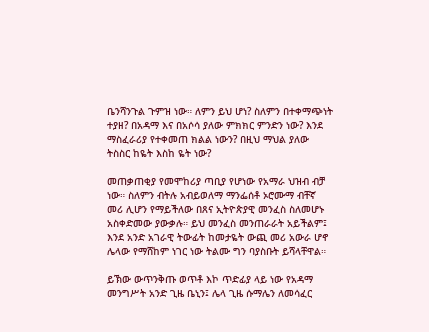ቤንሻንጉል ጉምዝ ነው። ለምን ይህ ሆነ? ስለምን በተቀማጭነት ተያዘ? በአዳማ እና በአሶሳ ያለው ምክክር ምንድን ነው? እንደ ማስፈራሪያ የተቀመጠ ክልል ነውን? በዚህ ማህል ያለው ትስስር ከዬት እስከ ዬት ነው?

መጠቃጠቂያ የመሞከሪያ ጣቢያ የሆነው የአማራ ህዝብ ብቻ ነው። ስለምን ብትሉ አብይወለማ ማንፌሰቶ ኦሮሙማ ብቸኛ መሪ ሊሆን የማይችለው በጸና ኢትዮጵያዊ መንፈስ ስለመሆኑ አስቀድመው ያውቃሉ። ይህ መንፈስ መንጠራራት አይችልም፤ እንደ አንድ አገራዊ ትውፊት ከመታዬት ውጪ መሪ አውራ ሆኖ ሌላው የማሸከም ነገር ነው ትልሙ ግን ባያስቡት ይሻላቸዋል።

ይኽው ውጥንቅጡ ወጥቶ እኮ ጥድፊያ ላይ ነው የአዳማ መንግሥት አንድ ጊዜ ቤኒን፤ ሌላ ጊዜ ሱማሌን ለመሳፈር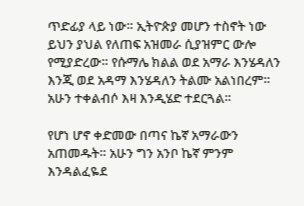ጥድፊያ ላይ ነው። ኢትዮጵያ መሆን ተስኖት ነው ይህን ያህል የለጠፍ አዝመራ ሲያዝምር ውሎ የሚያድረው። የሱማሌ ክልል ወደ አማራ እንሄዳለን እንጂ ወደ አዳማ እንሄዳለን ትልሙ አልነበረም። አሁን ተቀልብሶ እዛ እንዲሄድ ተደርጓል።

የሆነ ሆኖ ቀድመው በጣና ኬኛ አማራውን አጠመዱት። አሁን ግን አንቦ ኬኛ ምንም እንዳልፈዬደ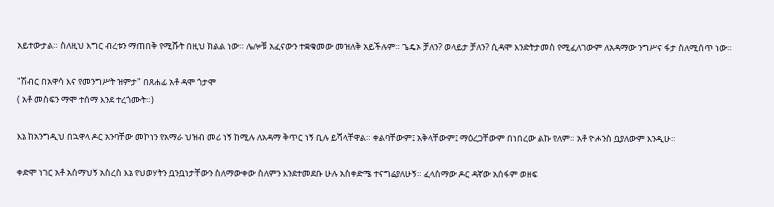አይተውታል። ስለዚህ እግር ብረቱን ማጠበቅ የሚሹት በዚህ ክልል ነው። ሌሎቹ አፈናውን ተቋቁመው መዝለቅ አይችሉም። ጌዴኦ ቻለን? ወላይታ ቻለን? ሲዳሞ እንድትታመስ የሚፈለገውም ለአዳማው ንግሥና ፋታ ስለሚሰጥ ነው።

"ሽብር በአዋሳ እና የመንግሥት ዝምታ" በጸሐፊ አቶ ዳሞ ጎታሞ
( አቶ መስፍን ማሞ ተሰማ እንደ ተረጎሙት።)

እኔ ከአንግዲህ በኋዋላ ዶር አንባቸው መኮነን የአማራ ህዝብ መሪ ነኝ ከሚሉ ለአዳማ ቅጥር ነኝ ቢሉ ይሻላቸዋል። ቀልባቸውም፤ አቅላቸውም፤ ማዕረጋቸውም በነበረው ልኩ የለም። አቶ ዮሖንስ ቧያለውም እንዲሁ።

ቀድሞ ነገር አቶ አሰማህኝ አስረስ እኔ የህወሃትን ቧንቧነታቸውን ስለማውቀው ስለምን እንደተመደቡ ሁሉ አስቀድሜ ተናግሬያለሁኝ። ፈላስማው ዶር ዳኛው አሰፋም ወዘፍ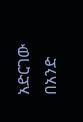አድርገው በአንድ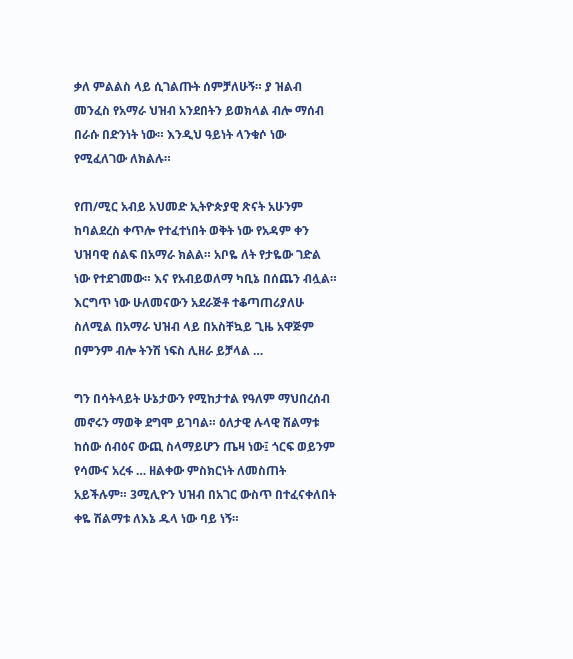ቃለ ምልልስ ላይ ሲገልጡት ሰምቻለሁኝ። ያ ዝልብ መንፈስ የአማራ ህዝብ አንደበትን ይወክላል ብሎ ማሰብ በራሱ በድንነት ነው። እንዲህ ዓይነት ላንቁሶ ነው የሚፈለገው ለክልሉ።

የጠ/ሚር አብይ አህመድ ኢትዮጵያዊ ጽናት አሁንም ከባልደረስ ቀጥሎ የተፈተነበት ወቅት ነው የአዳም ቀን ህዝባዊ ሰልፍ በአማራ ክልል። አቦዬ ለት የታዬው ገድል ነው የተደገመው። እና የአብይወለማ ካቢኔ በሰጨን ብሏል። እርግጥ ነው ሁለመናውን አደራጅቶ ተቆጣጠሪያለሁ ስለሚል በአማራ ህዝብ ላይ በአስቸኳይ ጊዜ አዋጅም በምንም ብሎ ትንሽ ነፍስ ሊዘራ ይቻላል …

ግን በሳትላይት ሁኔታውን የሚከታተል የዓለም ማህበረሰብ መኖሩን ማወቅ ደግሞ ይገባል። ዕለታዊ ሉላዊ ሽልማቱ ከሰው ሰብዕና ውጪ ስላማይሆን ጤዛ ነው፤ ጎርፍ ወይንም የሳሙና አረፋ … ዘልቀው ምስክርነት ለመስጠት አይችሉም። 3ሚሊዮን ህዝብ በአገር ውስጥ በተፈናቀለበት ቀዬ ሽልማቱ ለእኔ ዱላ ነው ባይ ነኝ።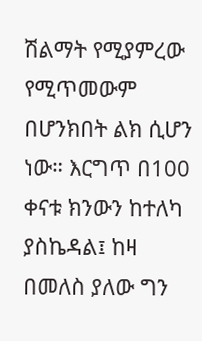ሽልማት የሚያምረው የሚጥመውም በሆንክበት ልክ ሲሆን ነው። እርግጥ በ100 ቀናቱ ክንውን ከተለካ ያስኬዳል፤ ከዛ በመለስ ያለው ግን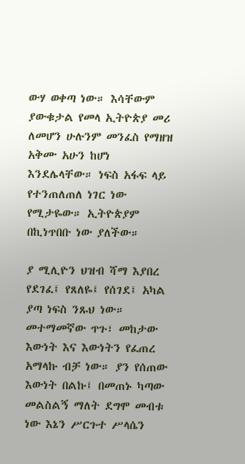ውሃ ወቀጣ ነው። እሳቸውም ያውቁታል የመላ ኢትዮጵያ መሪ ለመሆን ሁሉንም መንፈስ የማዘዝ አቅሙ አሁን ከሆነ እንደሌላቸው። ነፍስ አፋፍ ላይ የተንጠለጠለ ነገር ነው የሚታዬው። ኢትዮጵያም በኪነጥበቡ ነው ያለችው።

ያ ሚሊዮን ህዝብ ሻማ እያበረ የደገፈ፤ የጸለዬ፤ የሰገደ፤ አካል ያጣ ነፍስ ንጹህ ነው። መተማመኛው ጥጉ፣ መከታው እውነት እና እውነትን የፈጠረ አማላኩ ብቻ ነው። ያን የሰጠው እውነት በልኩ፤ በመጠኑ ካጣው መልስልኝ ማለት ደግሞ መብቱ ነው እኔን ሥርጉተ ሥላሴን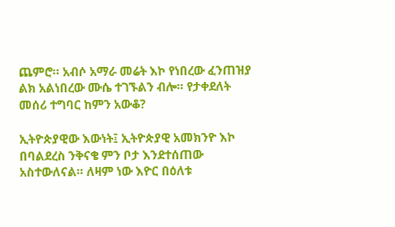ጨምሮ። አብሶ አማራ መሬት እኮ የነበረው ፈንጠዝያ ልክ አልነበረው ሙሴ ተገኙልን ብሎ። የታቀደለት መሰሪ ተግባር ከምን አውቆ?

ኢትዮጵያዊው እውነት፤ ኢትዮጵያዊ አመክንዮ እኮ በባልደረስ ንቅናቄ ምን ቦታ እንደተሰጠው አስተውለናል። ለዛም ነው እዮር በዕለቱ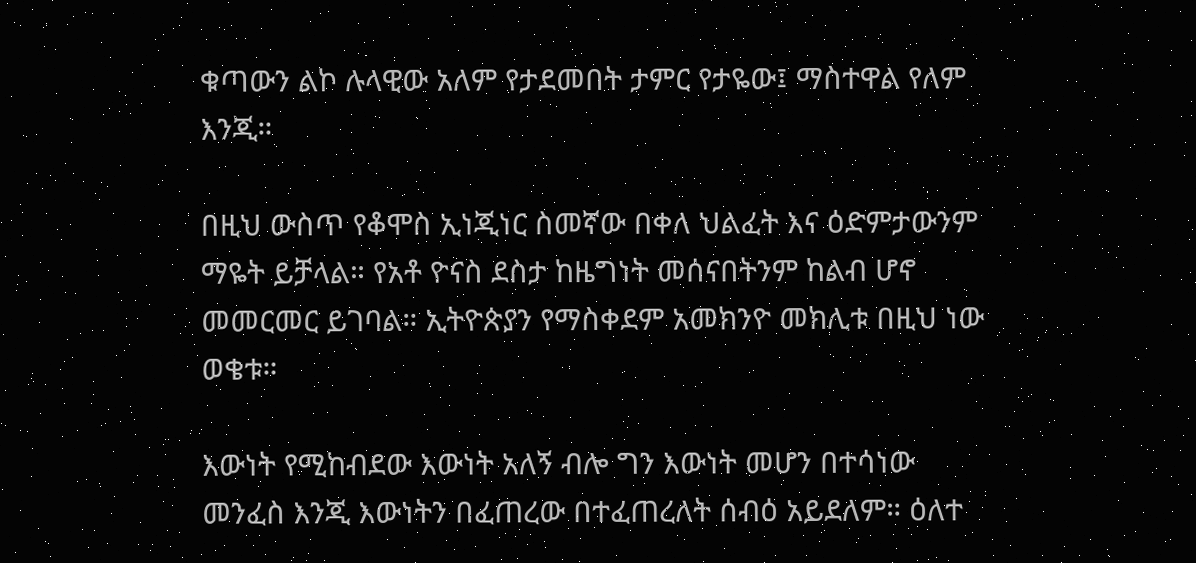ቁጣውን ልኮ ሉላዊው አለም የታደመበት ታምር የታዬው፤ ማስተዋል የለም እንጂ።

በዚህ ውስጥ የቆሞስ ኢነጂነር ስመኛው በቀለ ህልፈት እና ዕድምታውንም ማዬት ይቻላል። የአቶ ዮናስ ደስታ ከዜግነት መሰናበትንም ከልብ ሆኖ መመርመር ይገባል። ኢትዮጵያን የማስቀደም አመክንዮ መክሊቱ በዚህ ነው ወቄቱ።

እውነት የሚከብደው እውነት አለኝ ብሎ ግን እውነት መሆን በተሳነው መንፈስ እንጂ እውነትን በፈጠረው በተፈጠረለት ሰብዕ አይደለም። ዕለተ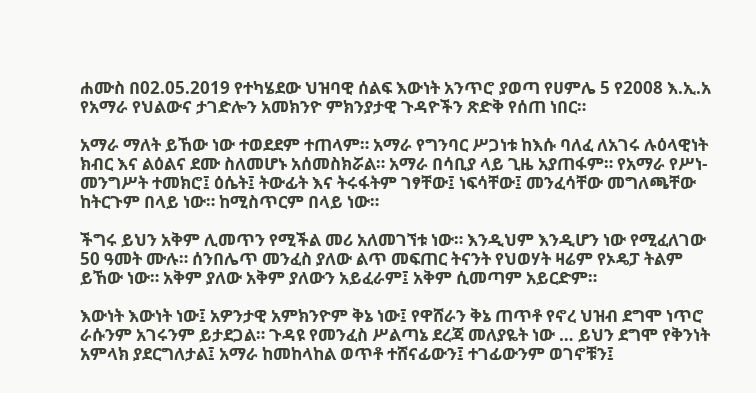ሐሙስ በ02.05.2019 የተካሄደው ህዝባዊ ሰልፍ እውነት አንጥሮ ያወጣ የሀምሌ 5 የ2008 እ.ኢ.አ የአማራ የህልውና ታገድሎን አመክንዮ ምክንያታዊ ጉዳዮችን ጽድቅ የሰጠ ነበር።

አማራ ማለት ይኸው ነው ተወደደም ተጠላም። አማራ የግንባር ሥጋነቱ ከእሱ ባለፈ ለአገሩ ሉዕላዊነት ክብር እና ልዕልና ደሙ ስለመሆኑ አሰመስክሯል። አማራ በሳቢያ ላይ ጊዜ አያጠፋም። የአማራ የሥነ- መንግሥት ተመክሮ፤ ዕሴት፤ ትውፊት እና ትሩፋትም ገፃቸው፤ ነፍሳቸው፤ መንፈሳቸው መግለጫቸው ከትርጉም በላይ ነው። ከሚስጥርም በላይ ነው።

ችግሩ ይህን አቅም ሊመጥን የሚችል መሪ አለመገኘቱ ነው። እንዲህም እንዲሆን ነው የሚፈለገው 50 ዓመት ሙሉ። ሰንበሌጥ መንፈስ ያለው ልጥ መፍጠር ትናንት የህወሃት ዛሬም የኦዴፓ ትልም ይኸው ነው። አቅም ያለው አቅም ያለውን አይፈራም፤ አቅም ሲመጣም አይርድም።

እውነት እውነት ነው፤ አዎንታዊ አምክንዮም ቅኔ ነው፤ የዋሸራን ቅኔ ጠጥቶ የኖረ ህዝብ ደግሞ ነጥሮ ራሱንም አገሩንም ይታደጋል። ጉዳዩ የመንፈስ ሥልጣኔ ደረጃ መለያዬት ነው … ይህን ደግሞ የቅንነት አምላክ ያደርግለታል፤ አማራ ከመከላከል ወጥቶ ተሸናፊውን፤ ተገፊውንም ወገኖቹን፤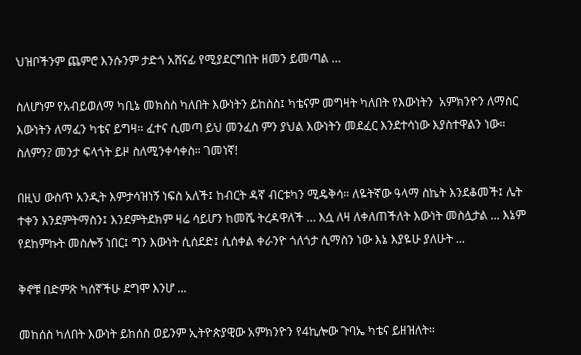ህዝቦችንም ጨምሮ እንሱንም ታድጎ አሸናፊ የሚያደርግበት ዘመን ይመጣል …

ስለሆነም የአብይወለማ ካቢኔ መክስስ ካለበት እውነትን ይከስስ፤ ካቴናም መግዛት ካለበት የእውነትን  አምክንዮን ለማስር እውነትን ለማፈን ካቴና ይግዛ። ፈተና ሲመጣ ይህ መንፈስ ምን ያህል እውነትን መደፈር እንደተሳነው እያስተዋልን ነው። ስለምን? መንታ ፍላጎት ይዞ ስለሚንቀሳቀስ። ገመነኛ!

በዚህ ውስጥ አንዲት እምታሳዝነኝ ነፍስ አለች፤ ከብርት ዳኛ ብርቱካን ሚዴቅሳ። ለዬትኛው ዓላማ ስኬት እንደቆመች፤ ሌት ተቀን እንደምትማስን፤ እንደምትደክም ዛሬ ሳይሆን ከመሼ ትረዳዋለች … እሷ ለዛ ለቀለጠችለት እውነት መስሏታል ... እኔም የደከምኩት መስሎኝ ነበር፤ ግን እውነት ሲሰደድ፤ ሲሰቀል ቀራንዮ ጎለጎታ ሲማስን ነው እኔ እያዬሁ ያለሁት ...

ቅኖቹ በድምጽ ካሰኛችሁ ደግሞ እንሆ ...

መከሰስ ካለበት እውነት ይከሰስ ወይንም ኢትዮጵያዊው አምክንዮን የ4ኪሎው ጉባኤ ካቴና ይዘዝለት።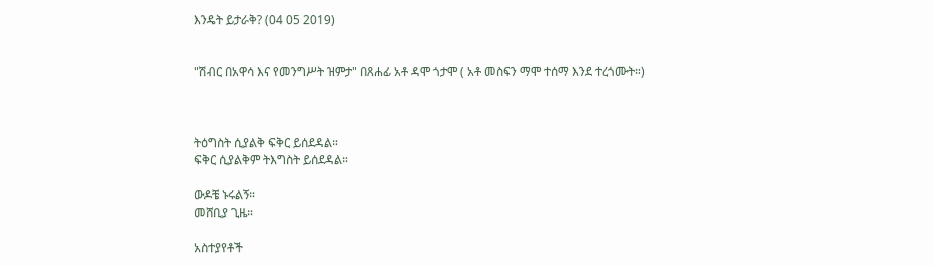እንዴት ይታራቅ? (04 05 2019)


"ሽብር በአዋሳ እና የመንግሥት ዝምታ" በጸሐፊ አቶ ዳሞ ጎታሞ ( አቶ መስፍን ማሞ ተሰማ እንደ ተረጎሙት።)



ትዕግስት ሲያልቅ ፍቅር ይሰደዳል።
ፍቅር ሲያልቅም ትእግስት ይሰደዳል።

ውዶቼ ኑሩልኝ።
መሸቢያ ጊዜ።

አስተያየቶች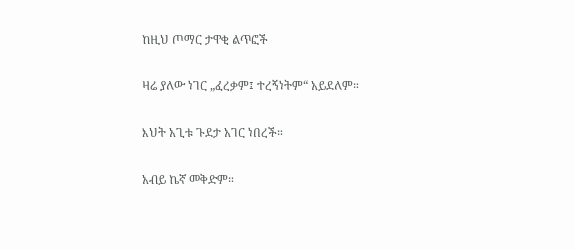ከዚህ ጦማር ታዋቂ ልጥፎች

ዛሬ ያለው ነገር „ፈረቃም፤ ተረኝነትም“ አይደለም።

እህት አጊቱ ጉደታ አገር ነበረች።

አብይ ኬኛ መቅድም።